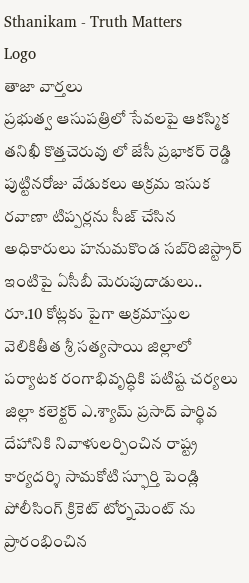Sthanikam - Truth Matters
Logo
తాజా వార్తలు
ప్రభుత్వ ఆసుపత్రిలో సేవలపై ఆకస్మిక తనిఖీ కొత్తచెరువు లో జేసీ ప్రభాకర్ రెడ్డి పుట్టినరోజు వేడుకలు అక్రమ ఇసుక రవాణా టిప్పర్లను సీజ్ చేసిన అధికారులు హనుమకొండ సబ్‌రిజిస్ట్రార్ ఇంటిపై ఏసీబీ మెరుపుదాడులు.. రూ.10 కోట్లకు పైగా అక్రమాస్తుల వెలికితీత శ్రీ సత్యసాయి జిల్లాలో పర్యాటక రంగాభివృద్ధికి పటిష్ట చర్యలు జిల్లా కలెక్టర్ ఎ.శ్యామ్ ప్రసాద్ పార్థివ దేహానికి నివాళులర్పించిన రాష్ట్ర కార్యదర్శి సామకోటి స్ఫూర్తి పెండ్లి పోలీసింగ్ క్రికెట్ టోర్నమెంట్ ను ప్రారంభించిన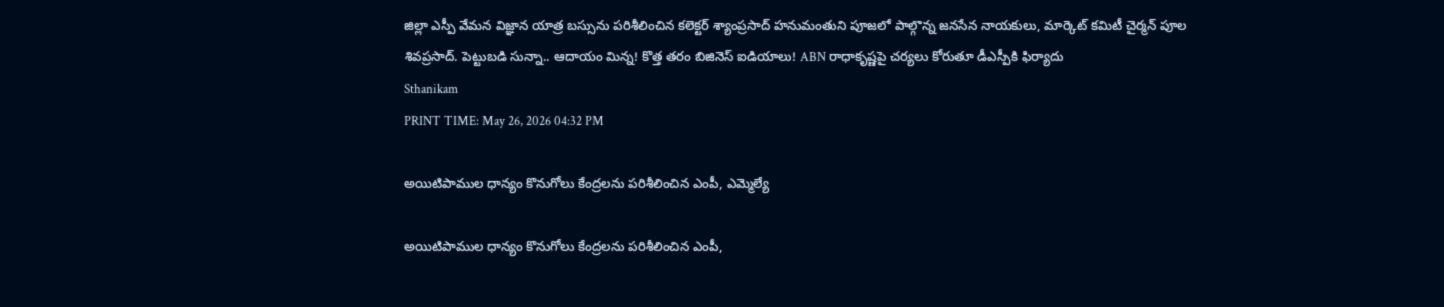జిల్లా ఎస్పీ వేమన విజ్ఞాన యాత్ర బస్సును పరిశీలించిన కలెక్టర్ శ్యాంప్రసాద్ హనుమంతుని పూజలో పాల్గొన్న జనసేన నాయకులు, మార్కెట్ కమిటీ చైర్మన్ పూల శివప్రసాద్. పెట్టుబడి సున్నా.. ఆదాయం మిన్న! కొత్త తరం బిజినెస్ ఐడియాలు! ABN రాధాకృష్ణపై చర్యలు కోరుతూ డీఎస్పీకి ఫిర్యాదు
Sthanikam
PRINT TIME: May 26, 2026 04:32 PM

అయిటిపాముల ధాన్యం కొనుగోలు కేంద్రలను పరిశీలించిన ఎంపీ, ఎమ్మెల్యే

అయిటిపాముల ధాన్యం కొనుగోలు కేంద్రలను పరిశీలించిన ఎంపీ,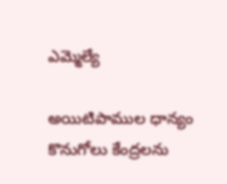ఎమ్మెల్యే

అయిటిపాముల ధాన్యం కొనుగోలు కేంద్రలను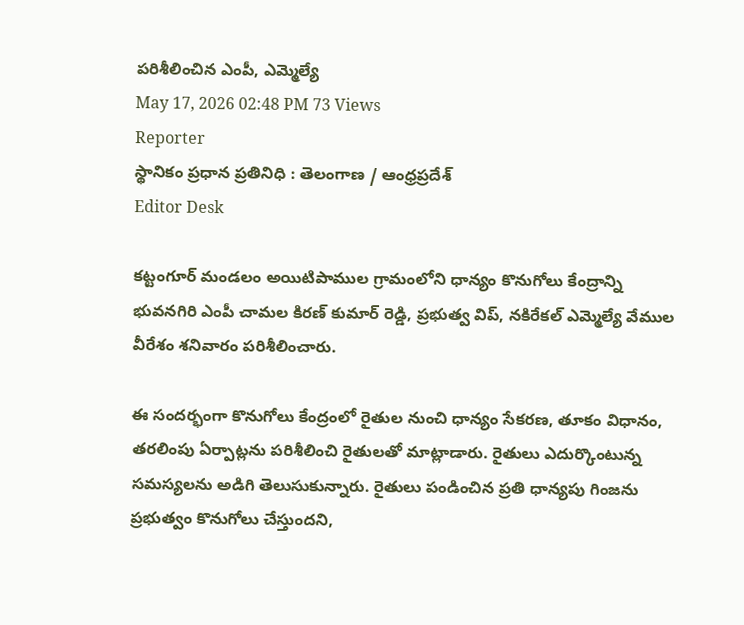పరిశీలించిన ఎంపీ, ఎమ్మెల్యే
May 17, 2026 02:48 PM 73 Views
Reporter
స్థానికం ప్రధాన ప్రతినిధి : తెలంగాణ / ఆంధ్రప్రదేశ్
Editor Desk

కట్టంగూర్ మండలం అయిటిపాముల గ్రామంలోని ధాన్యం కొనుగోలు కేంద్రాన్ని భువనగిరి ఎంపీ చామల కిరణ్ కుమార్ రెడ్డి, ప్రభుత్వ విప్‌, నకిరేకల్ ఎమ్మెల్యే వేముల వీరేశం శనివారం పరిశీలించారు.

ఈ సందర్భంగా కొనుగోలు కేంద్రంలో రైతుల నుంచి ధాన్యం సేకరణ, తూకం విధానం, తరలింపు ఏర్పాట్లను పరిశీలించి రైతులతో మాట్లాడారు. రైతులు ఎదుర్కొంటున్న సమస్యలను అడిగి తెలుసుకున్నారు. రైతులు పండించిన ప్రతి ధాన్యపు గింజను ప్రభుత్వం కొనుగోలు చేస్తుందని,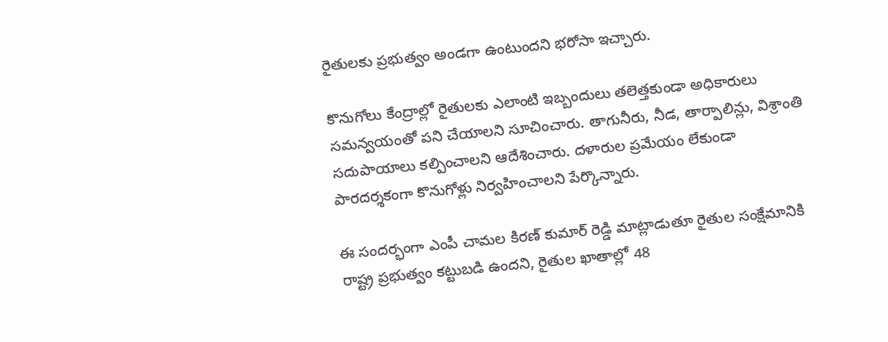రైతులకు ప్రభుత్వం అండగా ఉంటుందని భరోసా ఇచ్చారు.

కొనుగోలు కేంద్రాల్లో రైతులకు ఎలాంటి ఇబ్బందులు తలెత్తకుండా అధికారులు సమన్వయంతో పని చేయాలని సూచించారు. తాగునీరు, నీడ, తార్పాలిన్లు, విశ్రాంతి సదుపాయాలు కల్పించాలని ఆదేశించారు. దళారుల ప్రమేయం లేకుండా పారదర్శకంగా కొనుగోళ్లు నిర్వహించాలని పేర్కొన్నారు.

ఈ సందర్భంగా ఎంపీ చామల కిరణ్ కుమార్ రెడ్డి మాట్లాడుతూ రైతుల సంక్షేమానికి రాష్ట్ర ప్రభుత్వం కట్టుబడి ఉందని, రైతుల ఖాతాల్లో 48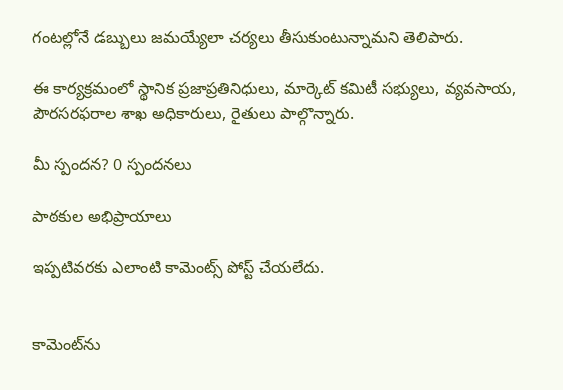గంటల్లోనే డబ్బులు జమయ్యేలా చర్యలు తీసుకుంటున్నామని తెలిపారు.

ఈ కార్యక్రమంలో స్థానిక ప్రజాప్రతినిధులు, మార్కెట్ కమిటీ సభ్యులు, వ్యవసాయ, పౌరసరఫరాల శాఖ అధికారులు, రైతులు పాల్గొన్నారు.

మీ స్పందన? 0 స్పందనలు

పాఠకుల అభిప్రాయాలు

ఇప్పటివరకు ఎలాంటి కామెంట్స్ పోస్ట్ చేయలేదు.


కామెంట్‌ను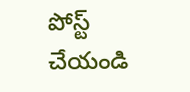పోస్ట్ చేయండి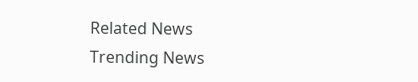Related News
Trending News